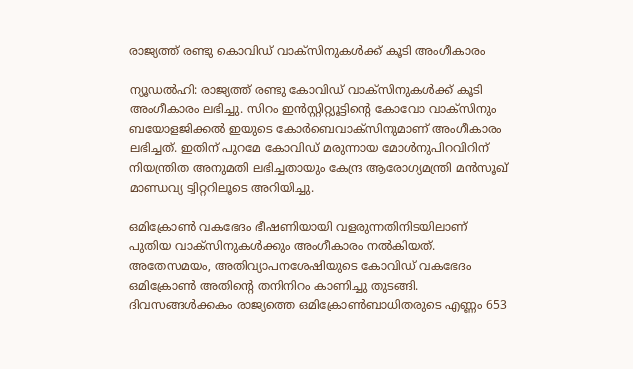രാജ്യത്ത് രണ്ടു കൊവിഡ് വാക്സിനുകള്‍ക്ക് കൂടി അംഗീകാരം

ന്യൂഡല്‍ഹി: രാജ്യത്ത് രണ്ടു കോവിഡ് വാക്സിനുകള്‍ക്ക് കൂടി അംഗീകാരം ലഭിച്ചു. സിറം ഇന്‍സ്റ്റിറ്റ്യൂട്ടിന്റെ കോവോ വാക്സിനും ബയോളജിക്കല്‍ ഇയുടെ കോര്‍ബെവാക്സിനുമാണ് അംഗീകാരം ലഭിച്ചത്. ഇതിന് പുറമേ കോവിഡ് മരുന്നായ മോള്‍നുപിറവിറിന് നിയന്ത്രിത അനുമതി ലഭിച്ചതായും കേന്ദ്ര ആരോഗ്യമന്ത്രി മന്‍സൂഖ് മാണ്ഡവ്യ ട്വിറ്ററിലൂടെ അറിയിച്ചു.

ഒമിക്രോണ്‍ വകഭേദം ഭീഷണിയായി വളരുന്നതിനിടയിലാണ് പുതിയ വാക്‌സിനുകള്‍ക്കും അംഗീകാരം നല്‍കിയത്. അതേസമയം, അതിവ്യാപനശേഷിയുടെ കോവിഡ് വകഭേദം ഒമിക്രോണ്‍ അതിന്റെ തനിനിറം കാണിച്ചു തുടങ്ങി. ദിവസങ്ങള്‍ക്കകം രാജ്യത്തെ ഒമിക്രോണ്‍ബാധിതരുടെ എണ്ണം 653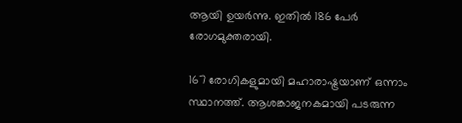ആയി ഉയര്‍ന്നു. ഇതില്‍ 186 പേര്‍ രോഗമുക്തരായി.

167 രോഗികളുമായി മഹാരാഷ്ട്രയാണ് ഒന്നാം സ്ഥാനത്ത്. ആശങ്കാജനകമായി പടരുന്ന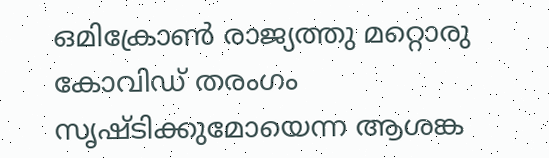ഒമിക്രോണ്‍ രാജ്യത്തു മറ്റൊരു കോവിഡ് തരംഗം സൃഷ്ടിക്കുമോയെന്ന ആശങ്ക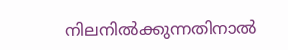നിലനില്‍ക്കുന്നതിനാല്‍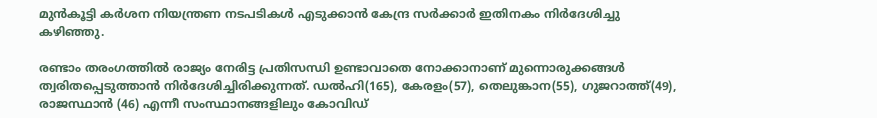മുന്‍കൂട്ടി കര്‍ശന നിയന്ത്രണ നടപടികള്‍ എടുക്കാന്‍ കേന്ദ്ര സര്‍ക്കാര്‍ ഇതിനകം നിര്‍ദേശിച്ചു കഴിഞ്ഞു.

രണ്ടാം തരംഗത്തില്‍ രാജ്യം നേരിട്ട പ്രതിസന്ധി ഉണ്ടാവാതെ നോക്കാനാണ് മുന്നൊരുക്കങ്ങള്‍ ത്വരിതപ്പെടുത്താന്‍ നിര്‍ദേശിച്ചിരിക്കുന്നത്. ഡല്‍ഹി(165), കേരളം(57), തെലുങ്കാന(55), ഗുജറാത്ത്(49), രാജസ്ഥാന്‍ (46) എന്നീ സംസ്ഥാനങ്ങളിലും കോവിഡ്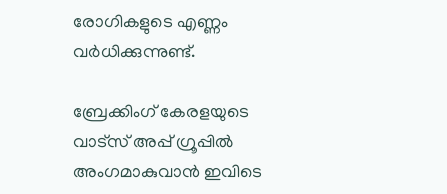രോഗികളുടെ എണ്ണം വര്‍ധിക്കുന്നുണ്ട്.

ബ്രേക്കിംഗ് കേരളയുടെ വാട്സ് അപ്പ് ഗ്രൂപ്പിൽ അംഗമാകുവാൻ ഇവിടെ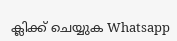ക്ലിക്ക് ചെയ്യുക Whatsapp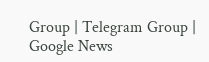Group | Telegram Group | Google News